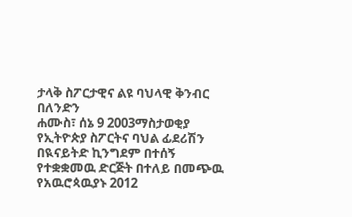ታላቅ ስፖርታዊና ልዩ ባህላዊ ቅንብር በለንድን
ሐሙስ፣ ሰኔ 9 2003ማስታወቂያ
የኢትዮጵያ ስፖርትና ባህል ፊደሪሽን በዪናይትድ ኪንግደም በተሰኝ የተቋቋመዉ ድርጅት በተለይ በመጭዉ የአዉሮጳዉያኑ 2012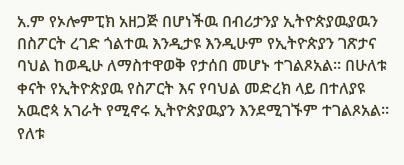አ.ም የኦሎምፒክ አዘጋጅ በሆነችዉ በብሪታንያ ኢትዮጵያዉያዉን በስፖርት ረገድ ጎልተዉ እንዲታዩ እንዲሁም የኢትዮጵያን ገጽታና ባህል ከወዲሁ ለማስተዋወቅ የታሰበ መሆኑ ተገልጾአል። በሁለቱ ቀናት የኢትዮጵያዉ የስፖርት እና የባህል መድረክ ላይ በተለያዩ አዉሮጳ አገራት የሚኖሩ ኢትዮጵያዉያን እንደሚገኙም ተገልጾአል። የለቱ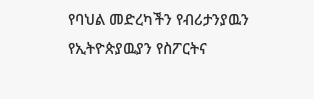የባህል መድረካችን የብሪታንያዉን የኢትዮጵያዉያን የስፖርትና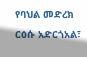የባህል መድረክ ርዕሱ አድርጎአል፣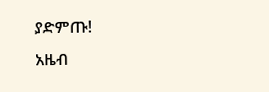ያድምጡ!
አዜብ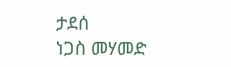ታደሰ
ነጋስ መሃመድ